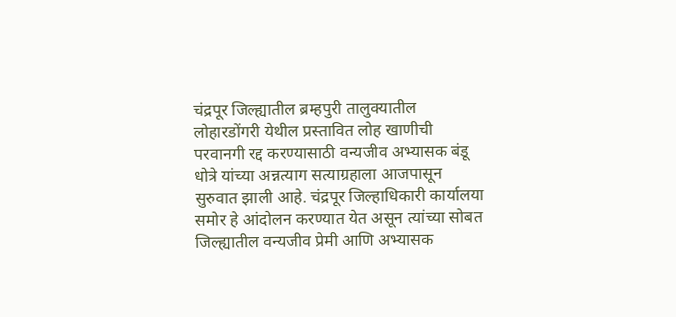चंद्रपूर जिल्ह्यातील ब्रम्हपुरी तालुक्यातील लोहारडोंगरी येथील प्रस्तावित लोह खाणीची परवानगी रद्द करण्यासाठी वन्यजीव अभ्यासक बंडू धोत्रे यांच्या अन्नत्याग सत्याग्रहाला आजपासून सुरुवात झाली आहे. चंद्रपूर जिल्हाधिकारी कार्यालया समोर हे आंदोलन करण्यात येत असून त्यांच्या सोबत जिल्ह्यातील वन्यजीव प्रेमी आणि अभ्यासक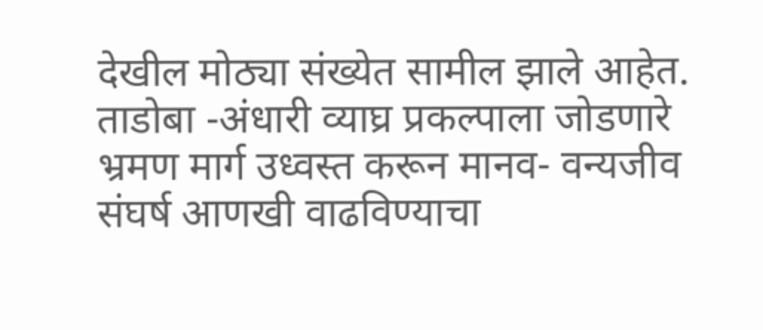देखील मोठ्या संख्येत सामील झाले आहेत. ताडोबा -अंधारी व्याघ्र प्रकल्पाला जोडणारे भ्रमण मार्ग उध्वस्त करून मानव- वन्यजीव संघर्ष आणखी वाढविण्याचा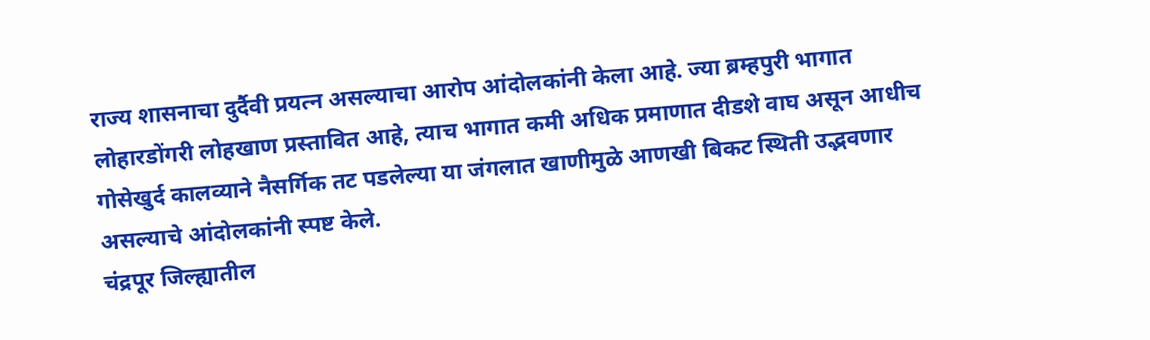राज्य शासनाचा दुर्दैवी प्रयत्न असल्याचा आरोप आंदोलकांनी केला आहे. ज्या ब्रम्हपुरी भागात लोहारडोंगरी लोहखाण प्रस्तावित आहे, त्याच भागात कमी अधिक प्रमाणात दीडशे वाघ असून आधीच गोसेखुर्द कालव्याने नैसर्गिक तट पडलेल्या या जंगलात खाणीमुळे आणखी बिकट स्थिती उद्भवणार असल्याचे आंदोलकांनी स्पष्ट केले.
चंद्रपूर जिल्ह्यातील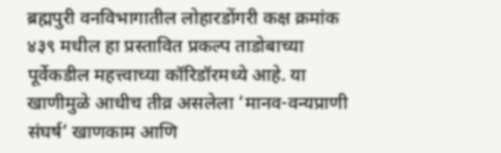ब्रह्मपुरी वनविभागातील लोहारडोंगरी कक्ष क्रमांक ४३९ मधील हा प्रस्तावित प्रकल्प ताडोबाच्या पूर्वेकडील महत्त्वाच्या कॉरिडॉरमध्ये आहे. या खाणीमुळे आधीच तीव्र असलेला ‘मानव-वन्यप्राणी संघर्ष’ खाणकाम आणि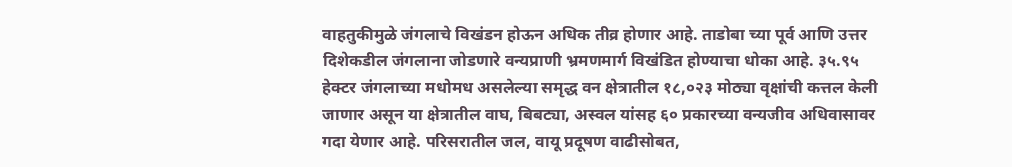वाहतुकीमुळे जंगलाचे विखंडन होऊन अधिक तीव्र होणार आहे. ताडोबा च्या पूर्व आणि उत्तर दिशेकडील जंगलाना जोडणारे वन्यप्राणी भ्रमणमार्ग विखंडित होण्याचा धोका आहे. ३५.९५ हेक्टर जंगलाच्या मधोमध असलेल्या समृद्ध वन क्षेत्रातील १८,०२३ मोठ्या वृक्षांची कत्तल केली जाणार असून या क्षेत्रातील वाघ, बिबट्या, अस्वल यांसह ६० प्रकारच्या वन्यजीव अधिवासावर गदा येणार आहे. परिसरातील जल, वायू प्रदूषण वाढीसोबत,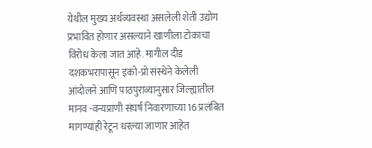येथील मुख्य अर्थव्यवस्था असलेली शेती उद्योग प्रभावित होणार असल्याने खाणीला टोकाचा विरोध केला जात आहे. मागील दीड दशकभरापासून इको-प्रो संस्थेने केलेली आंदोलने आणि पाठपुराव्यानुसार जिल्ह्यातील मानव -वन्यप्राणी संघर्ष निवारणाच्या 16 प्रलंबित मागण्यांही रेटून धरल्या जाणार आहेत